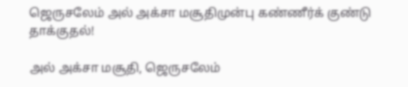ஜெருசலேம் அல் அக்சா மசூதிமுன்பு கண்ணீர்க் குண்டு தாக்குதல்!

அல் அக்சா மசூதி, ஜெருசலேம்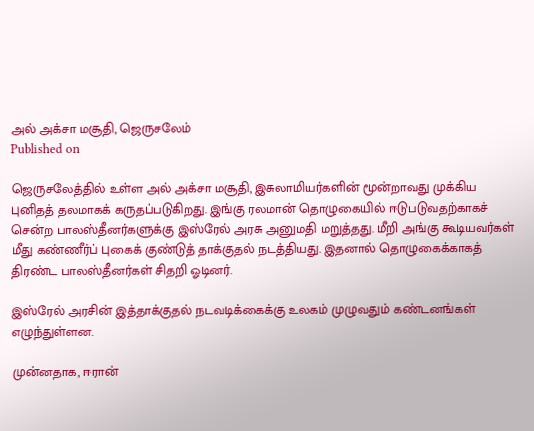அல் அக்சா மசூதி, ஜெருசலேம்
Published on

ஜெருசலேத்தில் உள்ள அல் அக்சா மசூதி, இசுலாமியர்களின் மூன்றாவது முக்கிய புனிதத் தலமாகக் கருதப்படுகிறது. இங்கு ரலமான் தொழுகையில் ஈடுபடுவதற்காகச் சென்ற பாலஸ்தீனர்களுக்கு இஸ்ரேல் அரசு அனுமதி மறுத்தது. மீறி அங்கு கூடியவர்கள் மீது கண்ணீர்ப் புகைக் குண்டுத் தாக்குதல் நடத்தியது. இதனால் தொழுகைக்காகத் திரண்ட பாலஸ்தீனர்கள் சிதறி ஓடினர்.

இஸ்ரேல் அரசின் இத்தாக்குதல் நடவடிக்கைக்கு உலகம் முழுவதும் கண்டனங்கள் எழுந்துள்ளன.

முன்னதாக, ஈரான்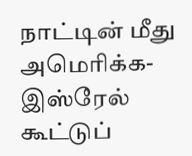நாட்டின் மீது அமெரிக்க-இஸ்ரேல் கூட்டுப்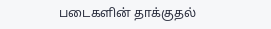படைகளின் தாக்குதல்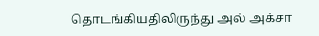தொடங்கியதிலிருந்து அல் அக்சா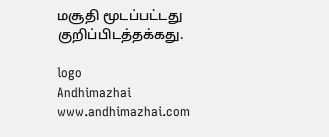மசூதி மூடப்பட்டது குறிப்பிடத்தக்கது.

logo
Andhimazhai
www.andhimazhai.com